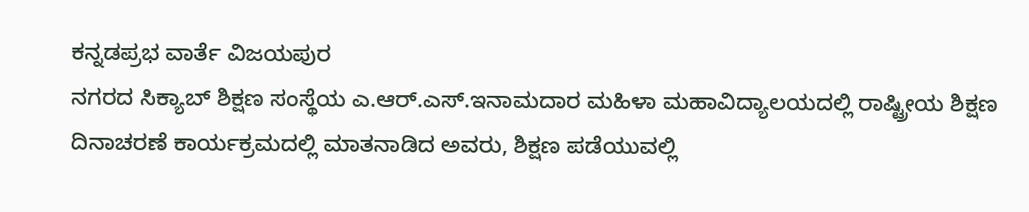ಕನ್ನಡಪ್ರಭ ವಾರ್ತೆ ವಿಜಯಪುರ
ನಗರದ ಸಿಕ್ಯಾಬ್ ಶಿಕ್ಷಣ ಸಂಸ್ಥೆಯ ಎ.ಆರ್.ಎಸ್.ಇನಾಮದಾರ ಮಹಿಳಾ ಮಹಾವಿದ್ಯಾಲಯದಲ್ಲಿ ರಾಷ್ಟ್ರೀಯ ಶಿಕ್ಷಣ ದಿನಾಚರಣೆ ಕಾರ್ಯಕ್ರಮದಲ್ಲಿ ಮಾತನಾಡಿದ ಅವರು, ಶಿಕ್ಷಣ ಪಡೆಯುವಲ್ಲಿ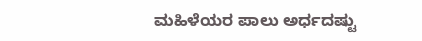ಮಹಿಳೆಯರ ಪಾಲು ಅರ್ಧದಷ್ಟು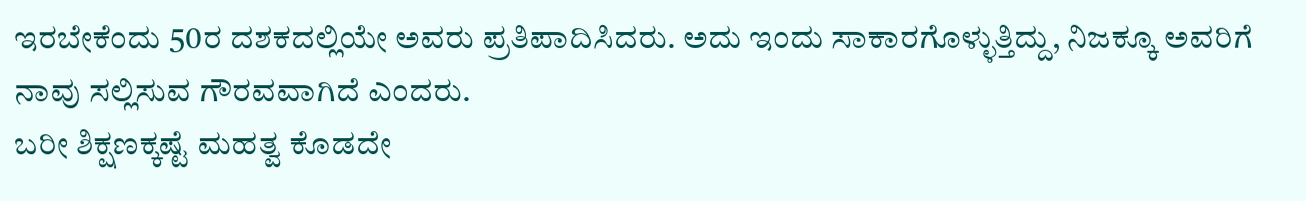ಇರಬೇಕೆಂದು 50ರ ದಶಕದಲ್ಲಿಯೇ ಅವರು ಪ್ರತಿಪಾದಿಸಿದರು. ಅದು ಇಂದು ಸಾಕಾರಗೊಳ್ಳುತ್ತಿದ್ದು, ನಿಜಕ್ಕೂ ಅವರಿಗೆ ನಾವು ಸಲ್ಲಿಸುವ ಗೌರವವಾಗಿದೆ ಎಂದರು.
ಬರೀ ಶಿಕ್ಷಣಕ್ಕಷ್ಟೆ ಮಹತ್ವ ಕೊಡದೇ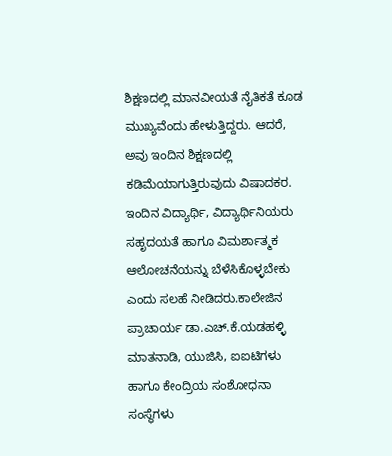ಶಿಕ್ಷಣದಲ್ಲಿ ಮಾನವೀಯತೆ ನೈತಿಕತೆ ಕೂಡ ಮುಖ್ಯವೆಂದು ಹೇಳುತ್ತಿದ್ದರು. ಆದರೆ, ಅವು ಇಂದಿನ ಶಿಕ್ಷಣದಲ್ಲಿ ಕಡಿಮೆಯಾಗುತ್ತಿರುವುದು ವಿಷಾದಕರ. ಇಂದಿನ ವಿದ್ಯಾರ್ಥಿ, ವಿದ್ಯಾರ್ಥಿನಿಯರು ಸಹೃದಯತೆ ಹಾಗೂ ವಿಮರ್ಶಾತ್ಮಕ ಆಲೋಚನೆಯನ್ನು ಬೆಳೆಸಿಕೊಳ್ಳಬೇಕು ಎಂದು ಸಲಹೆ ನೀಡಿದರು.ಕಾಲೇಜಿನ ಪ್ರಾಚಾರ್ಯ ಡಾ.ಎಚ್.ಕೆ.ಯಡಹಳ್ಳಿ ಮಾತನಾಡಿ, ಯುಜಿಸಿ, ಐಐಟಿಗಳು ಹಾಗೂ ಕೇಂದ್ರಿಯ ಸಂಶೋಧನಾ ಸಂಸ್ಥೆಗಳು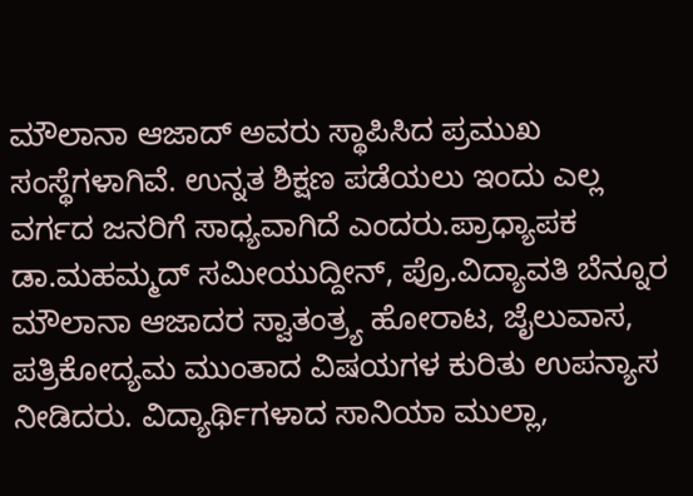ಮೌಲಾನಾ ಆಜಾದ್ ಅವರು ಸ್ಥಾಪಿಸಿದ ಪ್ರಮುಖ ಸಂಸ್ಥೆಗಳಾಗಿವೆ. ಉನ್ನತ ಶಿಕ್ಷಣ ಪಡೆಯಲು ಇಂದು ಎಲ್ಲ ವರ್ಗದ ಜನರಿಗೆ ಸಾಧ್ಯವಾಗಿದೆ ಎಂದರು.ಪ್ರಾಧ್ಯಾಪಕ ಡಾ.ಮಹಮ್ಮದ್ ಸಮೀಯುದ್ದೀನ್, ಪ್ರೊ.ವಿದ್ಯಾವತಿ ಬೆನ್ನೂರ ಮೌಲಾನಾ ಆಜಾದರ ಸ್ವಾತಂತ್ರ್ಯ ಹೋರಾಟ, ಜೈಲುವಾಸ, ಪತ್ರಿಕೋದ್ಯಮ ಮುಂತಾದ ವಿಷಯಗಳ ಕುರಿತು ಉಪನ್ಯಾಸ ನೀಡಿದರು. ವಿದ್ಯಾರ್ಥಿಗಳಾದ ಸಾನಿಯಾ ಮುಲ್ಲಾ,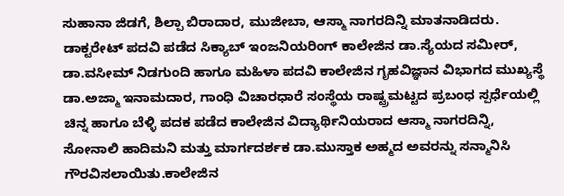ಸುಹಾನಾ ಜಿಡಗೆ, ಶಿಲ್ಪಾ ಬಿರಾದಾರ, ಮುಜೀಬಾ, ಆಸ್ಮಾ ನಾಗರದಿನ್ನಿ ಮಾತನಾಡಿದರು. ಡಾಕ್ಟರೇಟ್ ಪದವಿ ಪಡೆದ ಸಿಕ್ಯಾಬ್ ಇಂಜನಿಯರಿಂಗ್ ಕಾಲೇಜಿನ ಡಾ.ಸ್ಯೆಯದ ಸಮೀರ್, ಡಾ.ವಸೀಮ್ ನಿಡಗುಂದಿ ಹಾಗೂ ಮಹಿಳಾ ಪದವಿ ಕಾಲೇಜಿನ ಗೃಹವಿಜ್ಞಾನ ವಿಭಾಗದ ಮುಖ್ಯಸ್ಥೆ ಡಾ.ಅಜ್ಮಾ ಇನಾಮದಾರ, ಗಾಂಧಿ ವಿಚಾರಧಾರೆ ಸಂಸ್ಥೆಯ ರಾಷ್ಟ್ರಮಟ್ಟದ ಪ್ರಬಂಧ ಸ್ಪರ್ಧೆಯಲ್ಲಿ ಚಿನ್ನ ಹಾಗೂ ಬೆಳ್ಳಿ ಪದಕ ಪಡೆದ ಕಾಲೇಜಿನ ವಿದ್ಯಾರ್ಥಿನಿಯರಾದ ಆಸ್ಮಾ ನಾಗರದಿನ್ನಿ, ಸೋನಾಲಿ ಹಾದಿಮನಿ ಮತ್ತು ಮಾರ್ಗದರ್ಶಕ ಡಾ.ಮುಸ್ತಾಕ ಅಹ್ಮದ ಅವರನ್ನು ಸನ್ಮಾನಿಸಿ ಗೌರವಿಸಲಾಯಿತು.ಕಾಲೇಜಿನ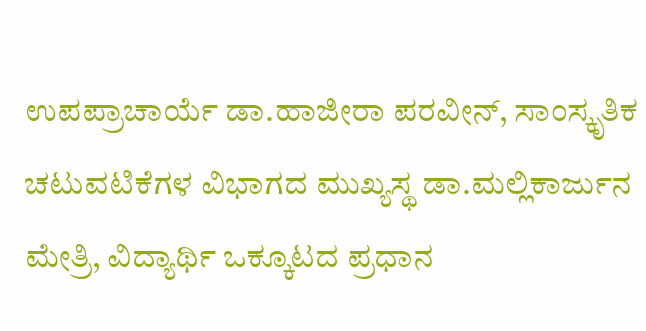ಉಪಪ್ರಾಚಾರ್ಯೆ ಡಾ.ಹಾಜೀರಾ ಪರವೀನ್, ಸಾಂಸ್ಕೃತಿಕ ಚಟುವಟಿಕೆಗಳ ವಿಭಾಗದ ಮುಖ್ಯಸ್ಥ ಡಾ.ಮಲ್ಲಿಕಾರ್ಜುನ ಮೇತ್ರಿ, ವಿದ್ಯಾರ್ಥಿ ಒಕ್ಕೂಟದ ಪ್ರಧಾನ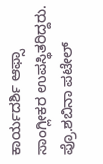ಕಾರ್ಯದರ್ಶಿ ಆಫ್ಸಾ ಸಾಂಗ್ಲೀಕರ ಉಪಸ್ಥಿತರಿದ್ದರು. ಪ್ರೊ.ಶಬಿನಾ ಪಟೇಲ್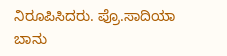ನಿರೂಪಿಸಿದರು. ಪ್ರೊ.ಸಾದಿಯಾ ಬಾನು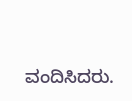ವಂದಿಸಿದರು.